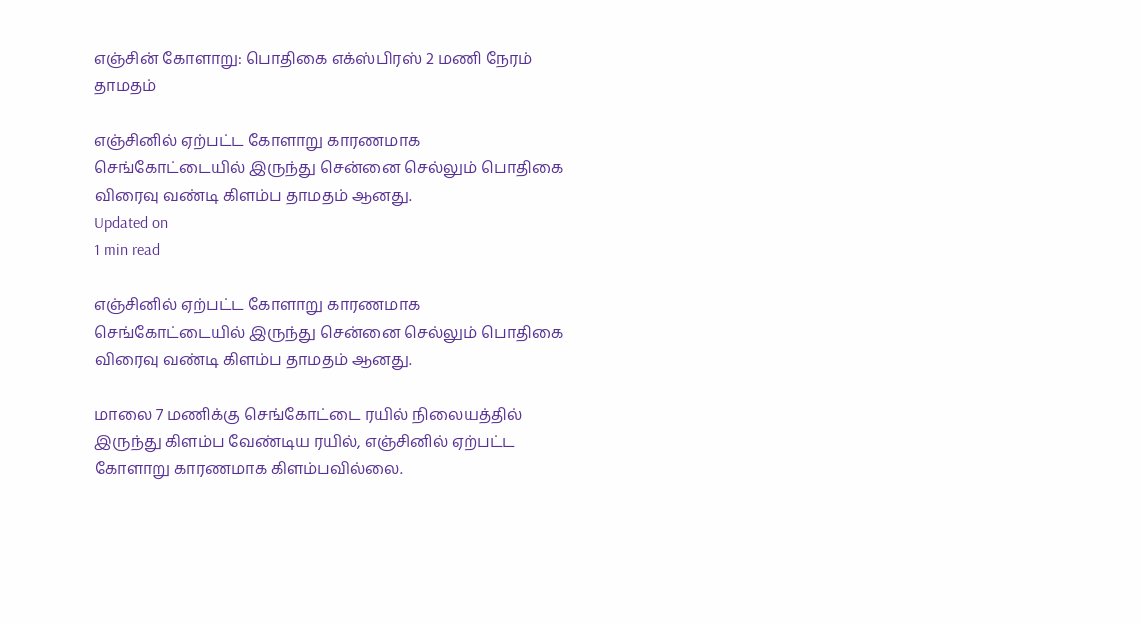எஞ்சின் கோளாறு: பொதிகை எக்ஸ்பிரஸ் 2 மணி நேரம் தாமதம்

எஞ்சினில் ஏற்பட்ட கோளாறு காரணமாக செங்கோட்டையில் இருந்து சென்னை செல்லும் பொதிகை விரைவு வண்டி கிளம்ப தாமதம் ஆனது.
Updated on
1 min read

எஞ்சினில் ஏற்பட்ட கோளாறு காரணமாக செங்கோட்டையில் இருந்து சென்னை செல்லும் பொதிகை விரைவு வண்டி கிளம்ப தாமதம் ஆனது.

மாலை 7 மணிக்கு செங்கோட்டை ரயில் நிலையத்தில் இருந்து கிளம்ப வேண்டிய ரயில், எஞ்சினில் ஏற்பட்ட கோளாறு காரணமாக கிளம்பவில்லை.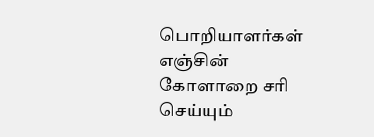பொறியாளர்கள் எஞ்சின் கோளாறை சரி செய்யும்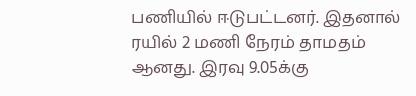பணியில் ஈடுபட்டனர். இதனால் ரயில் 2 மணி நேரம் தாமதம் ஆனது. இரவு 9.05க்கு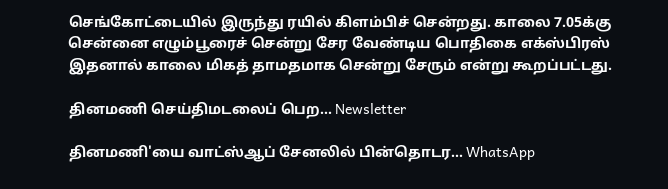செங்கோட்டையில் இருந்து ரயில் கிளம்பிச் சென்றது. காலை 7.05க்கு சென்னை எழும்பூரைச் சென்று சேர வேண்டிய பொதிகை எக்ஸ்பிரஸ் இதனால் காலை மிகத் தாமதமாக சென்று சேரும் என்று கூறப்பட்டது.

தினமணி செய்திமடலைப் பெற... Newsletter

தினமணி'யை வாட்ஸ்ஆப் சேனலில் பின்தொடர... WhatsApp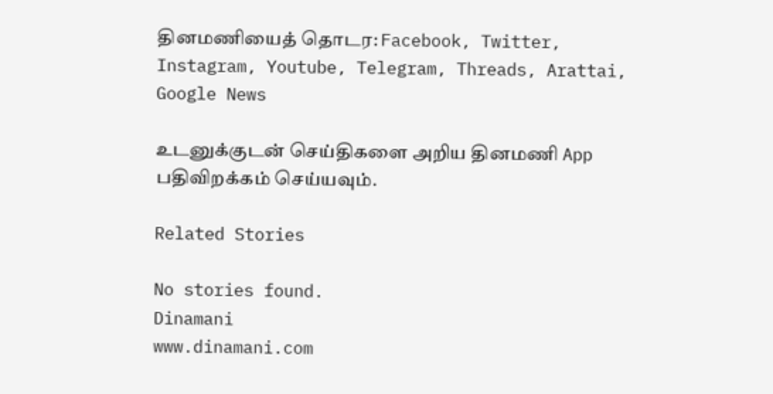தினமணியைத் தொடர: Facebook, Twitter, Instagram, Youtube, Telegram, Threads, Arattai, Google News

உடனுக்குடன் செய்திகளை அறிய தினமணி App பதிவிறக்கம் செய்யவும்.

Related Stories

No stories found.
Dinamani
www.dinamani.com